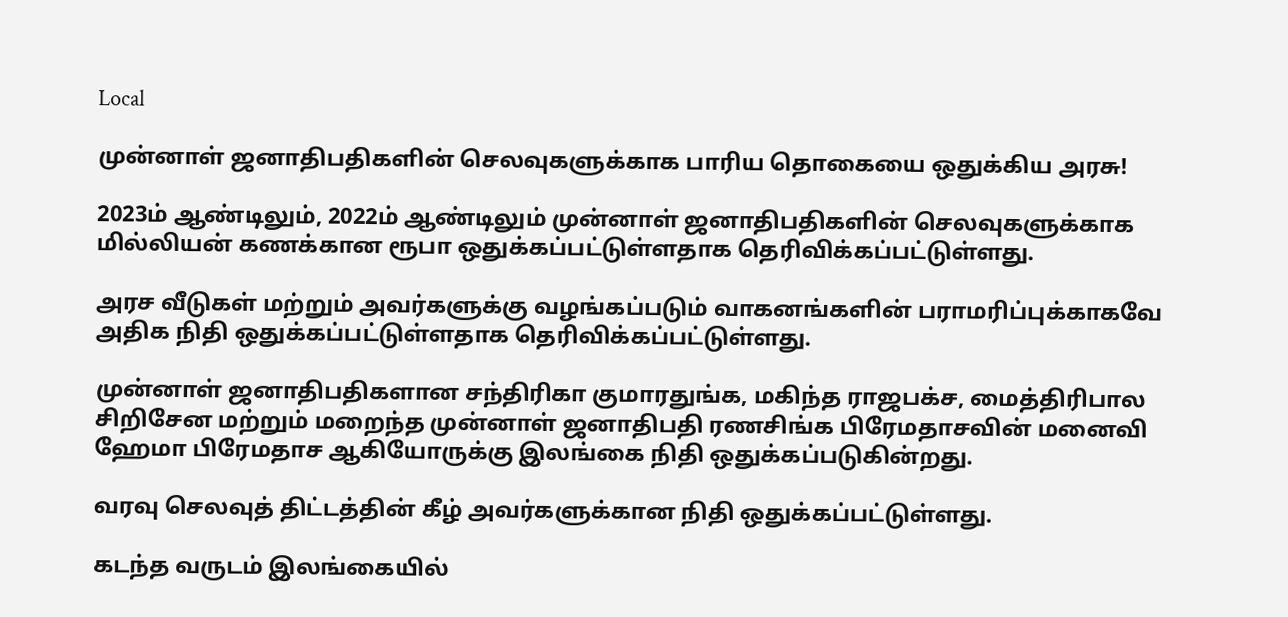Local

முன்னாள் ஜனாதிபதிகளின் செலவுகளுக்காக பாரிய தொகையை ஒதுக்கிய அரசு!

2023ம் ஆண்டிலும், 2022ம் ஆண்டிலும் முன்னாள் ஜனாதிபதிகளின் செலவுகளுக்காக மில்லியன் கணக்கான ரூபா ஒதுக்கப்பட்டுள்ளதாக தெரிவிக்கப்பட்டுள்ளது.

அரச வீடுகள் மற்றும் அவர்களுக்கு வழங்கப்படும் வாகனங்களின் பராமரிப்புக்காகவே அதிக நிதி ஒதுக்கப்பட்டுள்ளதாக தெரிவிக்கப்பட்டுள்ளது.

முன்னாள் ஜனாதிபதிகளான சந்திரிகா குமாரதுங்க, மகிந்த ராஜபக்ச, மைத்திரிபால சிறிசேன மற்றும் மறைந்த முன்னாள் ஜனாதிபதி ரணசிங்க பிரேமதாசவின் மனைவி ஹேமா பிரேமதாச ஆகியோருக்கு இலங்கை நிதி ஒதுக்கப்படுகின்றது.

வரவு செலவுத் திட்டத்தின் கீழ் அவர்களுக்கான நிதி ஒதுக்கப்பட்டுள்ளது.

கடந்த வருடம் இலங்கையில்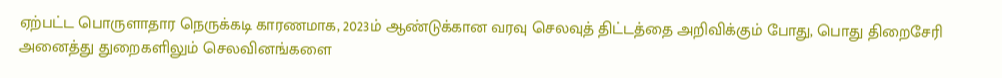ஏற்பட்ட பொருளாதார நெருக்கடி காரணமாக, 2023ம் ஆண்டுக்கான வரவு செலவுத் திட்டத்தை அறிவிக்கும் போது, பொது திறைசேரி அனைத்து துறைகளிலும் செலவினங்களை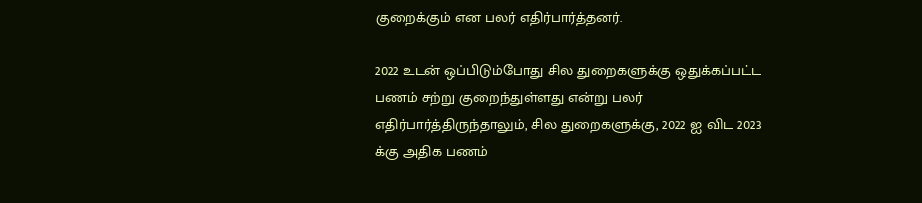குறைக்கும் என பலர் எதிர்பார்த்தனர்.

2022 உடன் ஒப்பிடும்போது சில துறைகளுக்கு ஒதுக்கப்பட்ட பணம் சற்று குறைந்துள்ளது என்று பலர் எதிர்பார்த்திருந்தாலும், சில துறைகளுக்கு, 2022 ஐ விட 2023 க்கு அதிக பணம்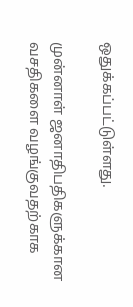ஒதுக்கப்பட்டுள்ளது.

முன்னாள் ஜனாதிபதிகளுக்கான வசதிகளை வழங்குவதற்காக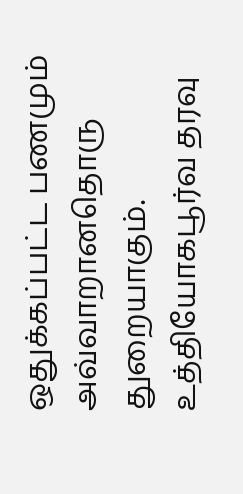ஒதுக்கப்பட்ட பணமும் அவ்வாறானதொரு துறையாகும். உத்தியோகபூர்வ தரவு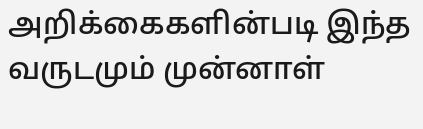அறிக்கைகளின்படி இந்த வருடமும் முன்னாள்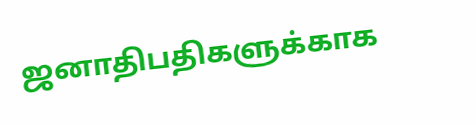ஜனாதிபதிகளுக்காக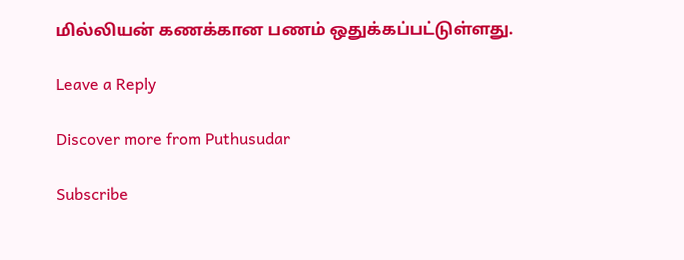மில்லியன் கணக்கான பணம் ஒதுக்கப்பட்டுள்ளது.

Leave a Reply

Discover more from Puthusudar

Subscribe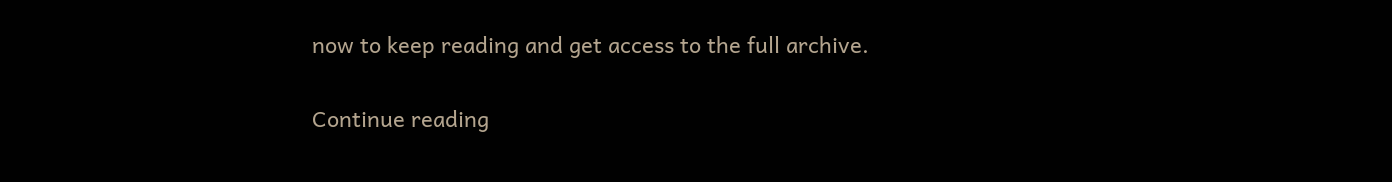now to keep reading and get access to the full archive.

Continue reading